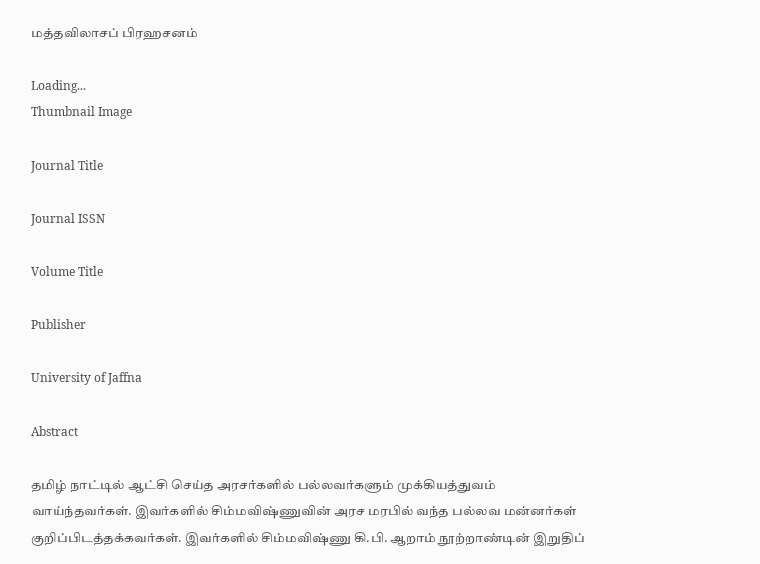மத்தவிலாசப் பிரஹசனம்

Loading...
Thumbnail Image

Journal Title

Journal ISSN

Volume Title

Publisher

University of Jaffna

Abstract

தமிழ் நாட்டில் ஆட்சி செய்த அரசர்களில் பல்லவர்களும் முக்கியத்துவம் வாய்ந்தவர்கள். இவர்களில் சிம்மவிஷ்ணுவின் அரச மரபில் வந்த பல்லவ மன்னர்கள் குறிப்பிடத்தக்கவர்கள். இவர்களில் சிம்மவிஷ்ணு கி.பி. ஆறாம் நூற்றாண்டின் இறுதிப்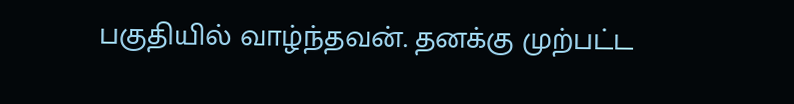பகுதியில் வாழ்ந்தவன். தனக்கு முற்பட்ட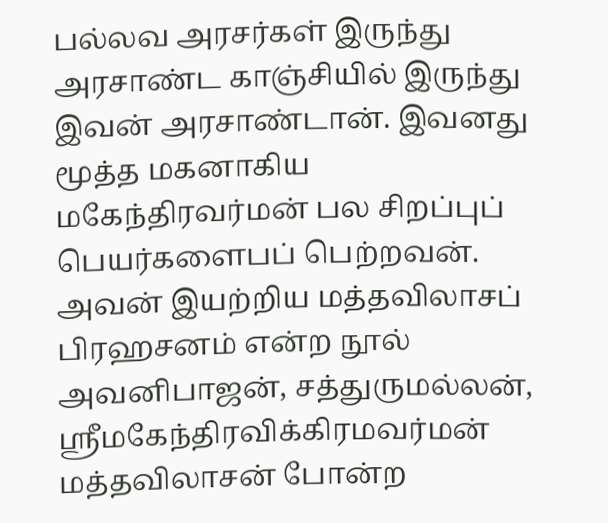பல்லவ அரசர்கள் இருந்து அரசாண்ட காஞ்சியில் இருந்து இவன் அரசாண்டான். இவனது மூத்த மகனாகிய மகேந்திரவர்மன் பல சிறப்புப் பெயர்களைபப் பெற்றவன். அவன் இயற்றிய மத்தவிலாசப் பிரஹசனம் என்ற நூல் அவனிபாஜன், சத்துருமல்லன், ஸ்ரீமகேந்திரவிக்கிரமவர்மன் மத்தவிலாசன் போன்ற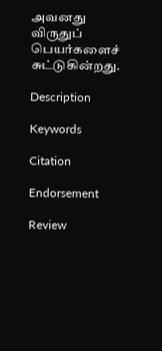அவனது விருதுப் பெயர்களைச் சுட்டுகின்றது.

Description

Keywords

Citation

Endorsement

Review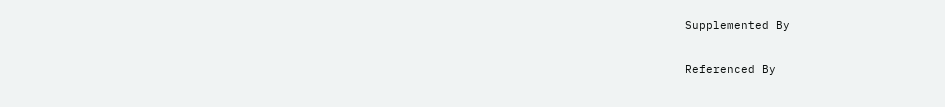Supplemented By

Referenced By